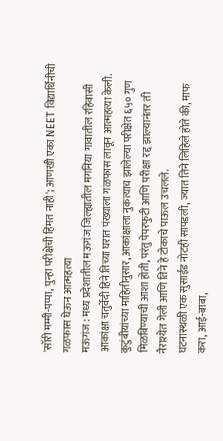'सॉरी मम्मी-पप्पा, पुन्हा परीक्षेची हिंमत नाही'; आणखी एका NEET विद्यार्थिनीची गळफास घेऊन आत्महत्या
मऊगंज : मध्य प्रदेशातील मऊगंज जिल्ह्यातील मगनिया गावातील रहिवासी आकांक्षा चतुर्वेदी हिने तिच्या घरात पंख्याला गळफास लावून आत्महत्या केली. कुटुंबीयांच्या माहितीनुसार, आकांक्षाला नुकत्याच झालेल्या परीक्षेत ६५० गुण मिळविण्याची आशा होती, परंतु पेपरफुटी आणि परीक्षा रद्द झाल्यानंतर ती नैराश्येत गेली आणि तिने हे टोकाचे पाऊल उचलले.
घटनास्थळी एक सुसाईड नोटही सापडली, ज्यात तिने लिहिले होते की, माफ करा, आई-बाबा,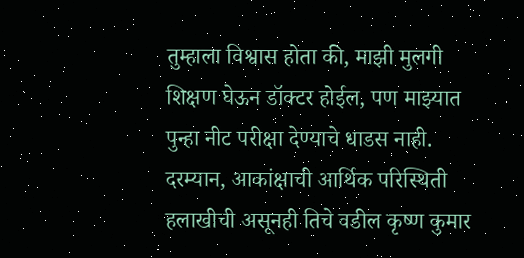तुम्हाला विश्वास होता की, माझी मुलगी शिक्षण घेऊन डॉक्टर होईल, पण माझ्यात पुन्हा नीट परीक्षा देण्याचे धाडस नाही. दरम्यान, आकांक्षाची आर्थिक परिस्थिती हलाखीची असूनही तिचे वडील कृष्ण कुमार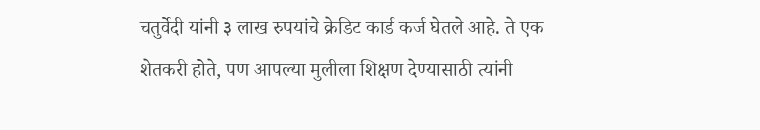चतुर्वेदी यांनी ३ लाख रुपयांचे क्रेडिट कार्ड कर्ज घेतले आहे. ते एक शेतकरी होते, पण आपल्या मुलीला शिक्षण देण्यासाठी त्यांनी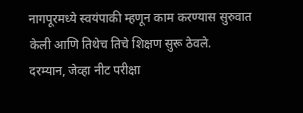नागपूरमध्ये स्वयंपाकी म्हणून काम करण्यास सुरुवात केली आणि तिथेच तिचे शिक्षण सुरू ठेवले.
दरम्यान, जेव्हा नीट परीक्षा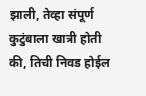झाली, तेव्हा संपूर्ण कुटुंबाला खात्री होती की, तिची निवड होईल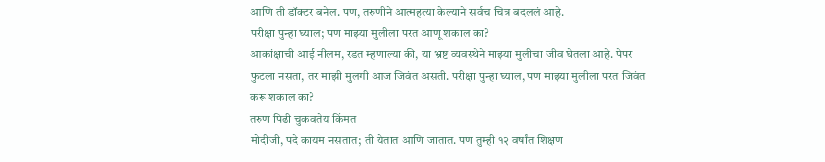आणि ती डॉक्टर बनेल. पण, तरुणीने आत्महत्या केल्याने सर्वच चित्र बदललं आहे.
परीक्षा पुन्हा घ्याल; पण माझ्या मुलीला परत आणू शकाल का?
आकांक्षाची आई नीलम, रडत म्हणाल्या की, या भ्रष्ट व्यवस्थेने माझ्या मुलीचा जीव घेतला आहे. पेपर फुटला नसता, तर माझी मुलगी आज जिवंत असती. परीक्षा पुन्हा घ्याल, पण माझ्या मुलीला परत जिवंत करू शकाल का?
तरुण पिढी चुकवतेय किंमत
मोदीजी, पदे कायम नसतात; ती येतात आणि जातात. पण तुम्ही १२ वर्षांत शिक्षण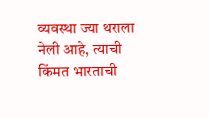व्यवस्था ज्या थराला नेली आहे, त्याची किंमत भारताची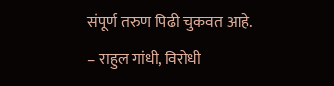संपूर्ण तरुण पिढी चुकवत आहे.
– राहुल गांधी, विरोधी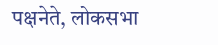पक्षनेते, लोकसभा